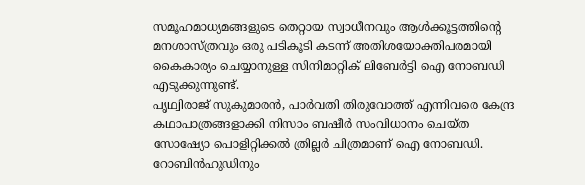സമൂഹമാധ്യമങ്ങളുടെ തെറ്റായ സ്വാധീനവും ആൾക്കൂട്ടത്തിൻ്റെ മനശാസ്ത്രവും ഒരു പടികൂടി കടന്ന് അതിശയോക്തിപരമായി കൈകാര്യം ചെയ്യാനുള്ള സിനിമാറ്റിക് ലിബേർട്ടി ഐ നോബഡി എടുക്കുന്നുണ്ട്.
പൃഥ്വിരാജ് സുകുമാരൻ, പാർവതി തിരുവോത്ത് എന്നിവരെ കേന്ദ്ര കഥാപാത്രങ്ങളാക്കി നിസാം ബഷീർ സംവിധാനം ചെയ്ത സോഷ്യോ പൊളിറ്റിക്കൽ ത്രില്ലർ ചിത്രമാണ് ഐ നോബഡി. റോബിൻഹുഡിനും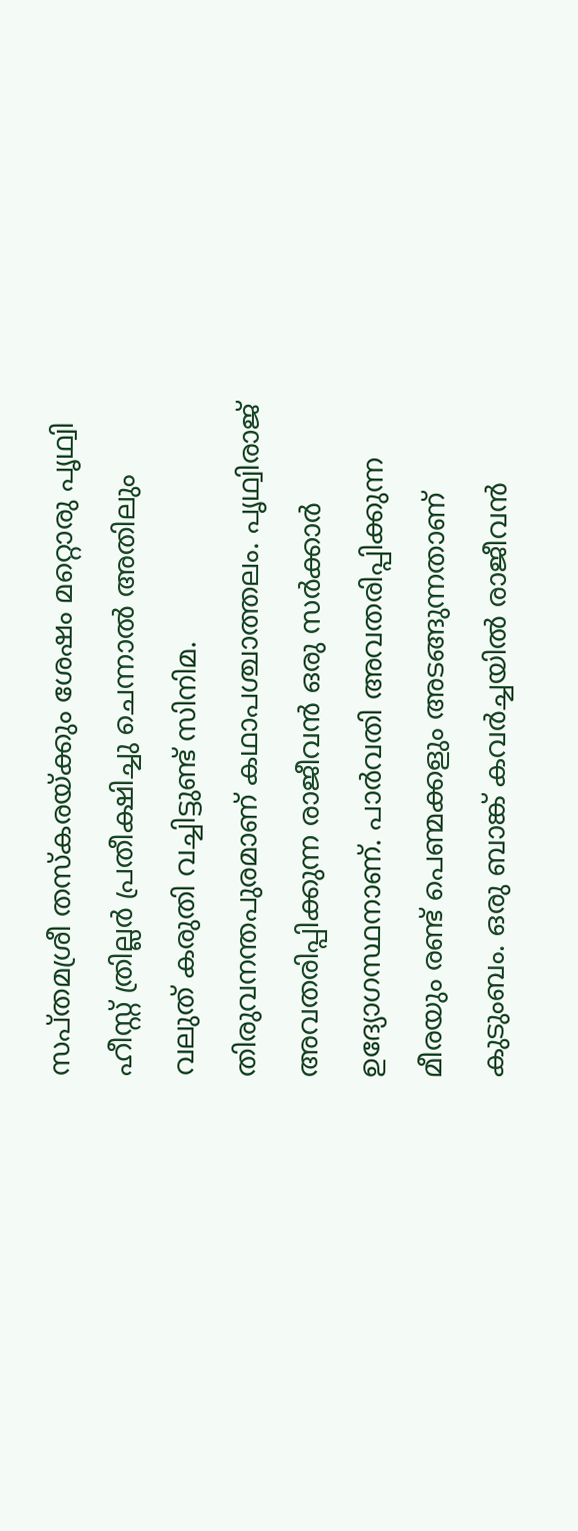സപ്തമശ്രീ തസ്കരയ്ക്കും ശേഷം മറ്റൊരു പൃഥ്വി ഹീസ്റ്റ് ത്രില്ലർ പ്രതീക്ഷിച്ചു ചെന്നാൽ അതിലും വലുത് കരുതി വച്ചിട്ടുണ്ട് സിനിമ. തിരുവനന്തപുരമാണ് കഥാപശ്ചാത്തലം. പൃഥ്വിരാജ് അവതരിപ്പിക്കുന്ന രാജീവൻ ഒരു സർക്കാർ ഉദ്യോഗസ്ഥനാണ്. പാർവതി അവതരിപ്പിക്കുന്ന മീരയും രണ്ട് പെണ്മക്കളും അടങ്ങുന്നതാണ് കുടുംബം. ഒരു ബാങ്ക് കവർച്ചയിൽ രാജീവൻ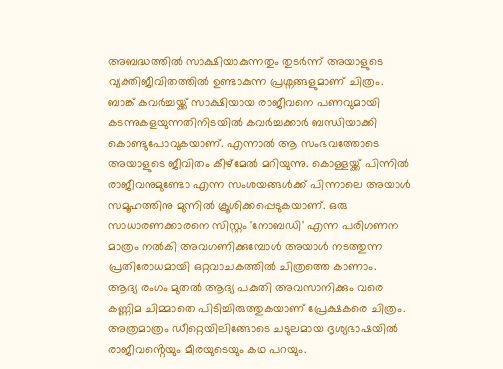അബദ്ധത്തിൽ സാക്ഷിയാകുന്നതും തുടർന്ന് അയാളുടെ വ്യക്തിജീവിതത്തിൽ ഉണ്ടാകുന്ന പ്രശ്നങ്ങളുമാണ് ചിത്രം.
ബാങ്ക് കവർച്ചയ്ക്ക് സാക്ഷിയായ രാജീവനെ പണവുമായി കടന്നുകളയുന്നതിനിടയിൽ കവർച്ചക്കാർ ബന്ധിയാക്കി കൊണ്ടുപോവുകയാണ്. എന്നാൽ ആ സംഭവത്തോടെ അയാളുടെ ജീവിതം കീഴ്മേൽ മറിയുന്നു. കൊള്ളയ്ക്ക് പിന്നിൽ രാജീവനുമുണ്ടോ എന്ന സംശയങ്ങൾക്ക് പിന്നാലെ അയാൾ സമൂഹത്തിനു മുന്നിൽ ക്രൂശിക്കപ്പെടുകയാണ്. ഒരു സാധാരണക്കാരനെ സിസ്റ്റം 'നോബഡി' എന്ന പരിഗണന മാത്രം നൽകി അവഗണിക്കുമ്പോൾ അയാൾ നടത്തുന്ന പ്രതിരോധമായി ഒറ്റവാചകത്തിൽ ചിത്രത്തെ കാണാം.
ആദ്യ രംഗം മുതൽ ആദ്യ പകുതി അവസാനിക്കും വരെ കണ്ണിമ ചിമ്മാതെ പിടിച്ചിരുത്തുകയാണ് പ്രേക്ഷകരെ ചിത്രം. അത്രമാത്രം ഡീറ്റെയിലിങ്ങോടെ ചടുലമായ ദൃശ്യഭാഷയിൽ രാജീവൻ്റെയും മീരയുടെയും കഥ പറയും.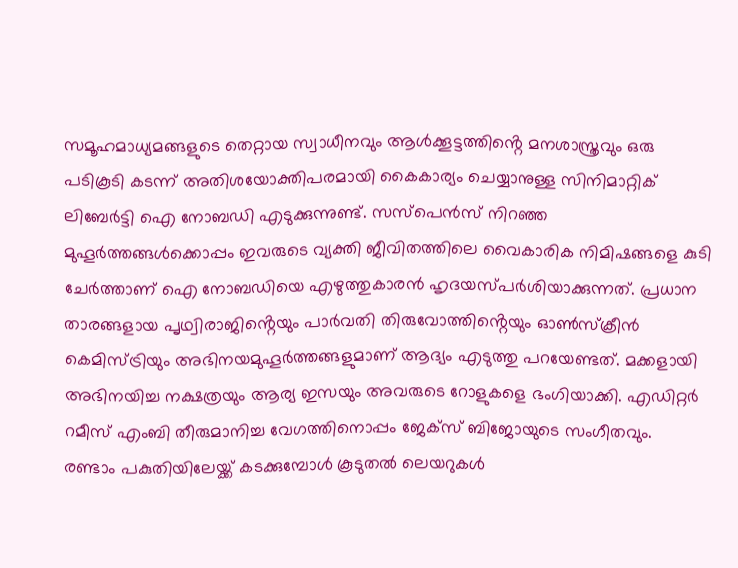സമൂഹമാധ്യമങ്ങളുടെ തെറ്റായ സ്വാധീനവും ആൾക്കൂട്ടത്തിൻ്റെ മനശാസ്ത്രവും ഒരു പടികൂടി കടന്ന് അതിശയോക്തിപരമായി കൈകാര്യം ചെയ്യാനുള്ള സിനിമാറ്റിക് ലിബേർട്ടി ഐ നോബഡി എടുക്കുന്നുണ്ട്. സസ്പെൻസ് നിറഞ്ഞ മുഹൂർത്തങ്ങൾക്കൊപ്പം ഇവരുടെ വ്യക്തി ജീവിതത്തിലെ വൈകാരിക നിമിഷങ്ങളെ കുടി ചേർത്താണ് ഐ നോബഡിയെ എഴുത്തുകാരൻ ഹൃദയസ്പർശിയാക്കുന്നത്. പ്രധാന താരങ്ങളായ പൃഥ്വിരാജിൻ്റെയും പാർവതി തിരുവോത്തിൻ്റെയും ഓൺസ്ക്രീൻ കെമിസ്ട്രിയും അഭിനയമുഹൂർത്തങ്ങളുമാണ് ആദ്യം എടുത്തു പറയേണ്ടത്. മക്കളായി അഭിനയിച്ച നക്ഷത്രയും ആര്യ ഇസയും അവരുടെ റോളുകളെ ഭംഗിയാക്കി. എഡിറ്റർ റമീസ് എംബി തീരുമാനിച്ച വേഗത്തിനൊപ്പം ജേക്സ് ബിജോയുടെ സംഗീതവും.
രണ്ടാം പകുതിയിലേയ്ക്ക് കടക്കുമ്പോൾ കൂടുതൽ ലെയറുകൾ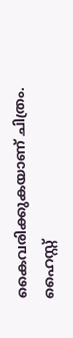കൈവരിക്കുകയാണ് ചിത്രം. ഹൈസ്റ്റ്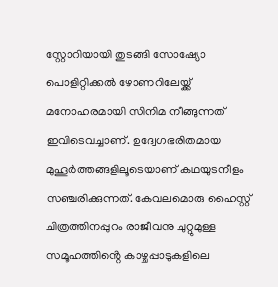സ്റ്റോറിയായി തുടങ്ങി സോഷ്യോ പൊളിറ്റിക്കൽ ഴോണറിലേയ്ക്ക് മനോഹരമായി സിനിമ നീങ്ങുന്നത് ഇവിടെവച്ചാണ്. ഉദ്വേഗഭരിതമായ മുഹൂർത്തങ്ങളിലൂടെയാണ് കഥയുടനീളം സഞ്ചരിക്കുന്നത്. കേവലമൊരു ഹൈസ്റ്റ് ചിത്രത്തിനപ്പുറം രാജീവനു ചുറ്റുമുള്ള സമൂഹത്തിൻ്റെ കാഴ്ചപ്പാടുകളിലെ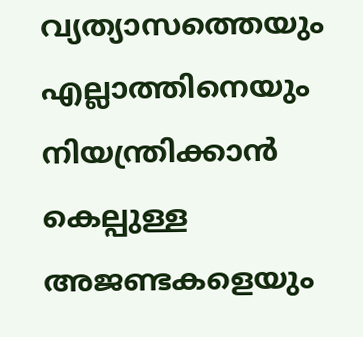വ്യത്യാസത്തെയും എല്ലാത്തിനെയും നിയന്ത്രിക്കാൻ കെല്പുള്ള അജണ്ടകളെയും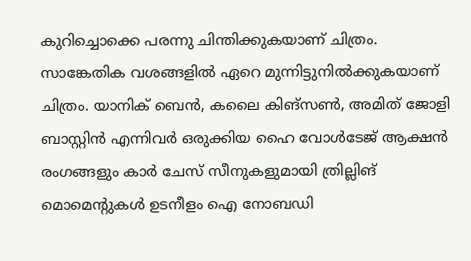കുറിച്ചൊക്കെ പരന്നു ചിന്തിക്കുകയാണ് ചിത്രം.
സാങ്കേതിക വശങ്ങളിൽ ഏറെ മുന്നിട്ടുനിൽക്കുകയാണ് ചിത്രം. യാനിക് ബെൻ, കലൈ കിങ്സൺ, അമിത് ജോളി ബാസ്റ്റിൻ എന്നിവർ ഒരുക്കിയ ഹൈ വോൾടേജ് ആക്ഷൻ രംഗങ്ങളും കാർ ചേസ് സീനുകളുമായി ത്രില്ലിങ് മൊമെൻ്റുകൾ ഉടനീളം ഐ നോബഡി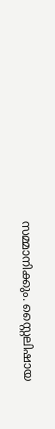സമ്മാനിക്കും. സ്റ്റൈലിഷായ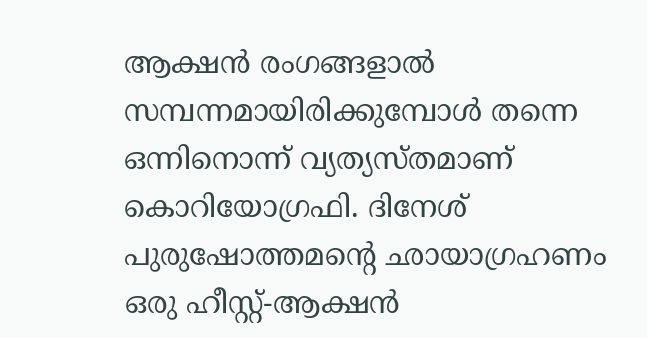ആക്ഷൻ രംഗങ്ങളാൽ സമ്പന്നമായിരിക്കുമ്പോൾ തന്നെ ഒന്നിനൊന്ന് വ്യത്യസ്തമാണ് കൊറിയോഗ്രഫി. ദിനേശ് പുരുഷോത്തമന്റെ ഛായാഗ്രഹണം ഒരു ഹീസ്റ്റ്-ആക്ഷൻ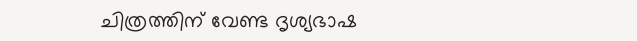ചിത്രത്തിന് വേണ്ട ദൃശ്യഭാഷ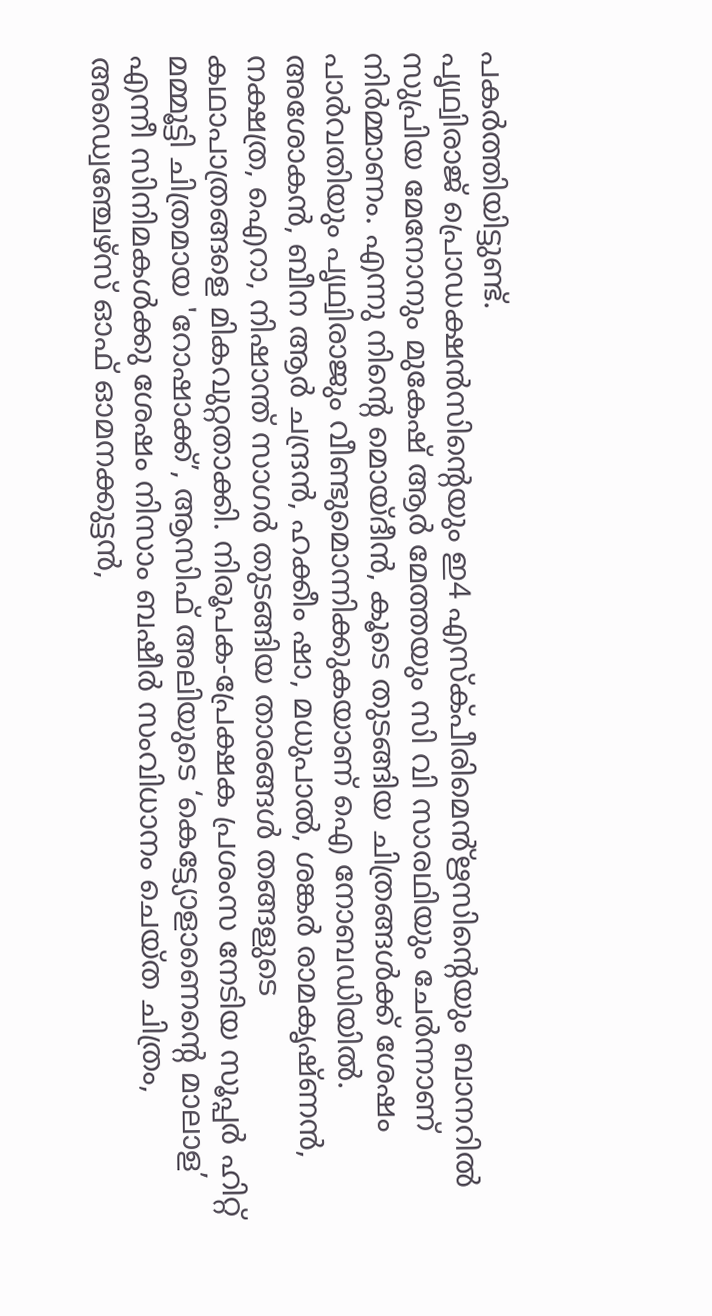പകർത്തിയിട്ടുണ്ട്.
പൃഥ്വിരാജ് പ്രൊഡക്ഷൻസിൻ്റെയും ഇ4 എസ്ക്പീരിമെൻ്ഋസിൻ്റെയും ബാനറിൽ സുപ്രിയ മേനോനും മുകേഷ് ആർ മേത്തയും സി വി സാരഥിയും ചേർന്നാണ് നിർമ്മാണം. എന്നു നിൻ്റെ മൊയ്ദീൻ, കൂടെ തുടങ്ങിയ ചിത്രങ്ങൾക്ക് ശേഷം പാർവതിയും പൃഥ്വിരാജും വീണ്ടുമൊന്നിക്കുകയാണ് ഐ നോബഡിയിൽ. അശോകൻ, ബീന ആർ ചന്ദ്രൻ, ഹക്കീം ഷാ, മധുപാൽ, ശങ്കർ രാമകൃഷ്ണൻ, നക്ഷത്ര, ഐറാ, നിഷാന്ത് സാഗർ തുടങ്ങിയ താരങ്ങൾ തങ്ങളുടെ കഥാപാത്രങ്ങളെ മികവുറ്റതാക്കി. നിരൂപക-പ്രേക്ഷക പ്രശംസ നേടിയ സൂപ്പർ ഹിറ്റ് മമ്മൂട്ടി ചിത്രമായ 'റോഷാക്ക്’, ആസിഫ് അലിയുടെ ‘കെട്ട്യോളാണെന്റെ മാലാള’ എന്നീ സിനിമകൾക്കു ശേഷം നിസാം ബഷീർ സംവിധാനം ചെയ്ത ചിത്രം, അഡ്വെഞ്ചേഴ്സ് ഓഫ് ഓമനക്കുട്ടൻ,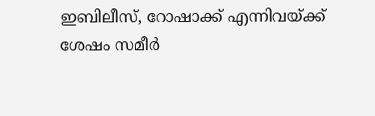ഇബിലീസ്, റോഷാക്ക് എന്നിവയ്ക്ക് ശേഷം സമീർ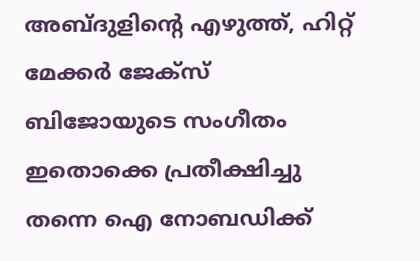അബ്ദുളിൻ്റെ എഴുത്ത്, ഹിറ്റ് മേക്കർ ജേക്സ് ബിജോയുടെ സംഗീതം ഇതൊക്കെ പ്രതീക്ഷിച്ചു തന്നെ ഐ നോബഡിക്ക്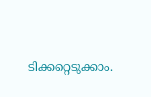ടിക്കറ്റെടുക്കാം.